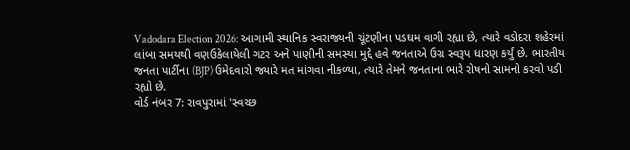Vadodara Election 2026: આગામી સ્થાનિક સ્વરાજ્યની ચૂંટણીના પડઘમ વાગી રહ્યા છે, ત્યારે વડોદરા શહેરમાં લાંબા સમયથી વણઉકેલાયેલી ગટર અને પાણીની સમસ્યા મુદ્દે હવે જનતાએ ઉગ્ર સ્વરૂપ ધારણ કર્યું છે. ભારતીય જનતા પાર્ટીના (BJP) ઉમેદવારો જ્યારે મત માંગવા નીકળ્યા, ત્યારે તેમને જનતાના ભારે રોષનો સામનો કરવો પડી રહ્યો છે.
વોર્ડ નંબર 7: રાવપુરામાં 'સ્વચ્છ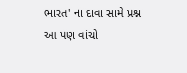ભારત' ના દાવા સામે પ્રશ્ન
આ પણ વાંચો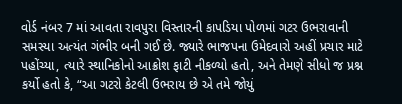વોર્ડ નંબર 7 માં આવતા રાવપુરા વિસ્તારની કાપડિયા પોળમાં ગટર ઉભરાવાની સમસ્યા અત્યંત ગંભીર બની ગઈ છે. જ્યારે ભાજપના ઉમેદવારો અહીં પ્રચાર માટે પહોંચ્યા, ત્યારે સ્થાનિકોનો આક્રોશ ફાટી નીકળ્યો હતો, અને તેમણે સીધો જ પ્રશ્ન કર્યો હતો કે, “આ ગટરો કેટલી ઉભરાય છે એ તમે જોયું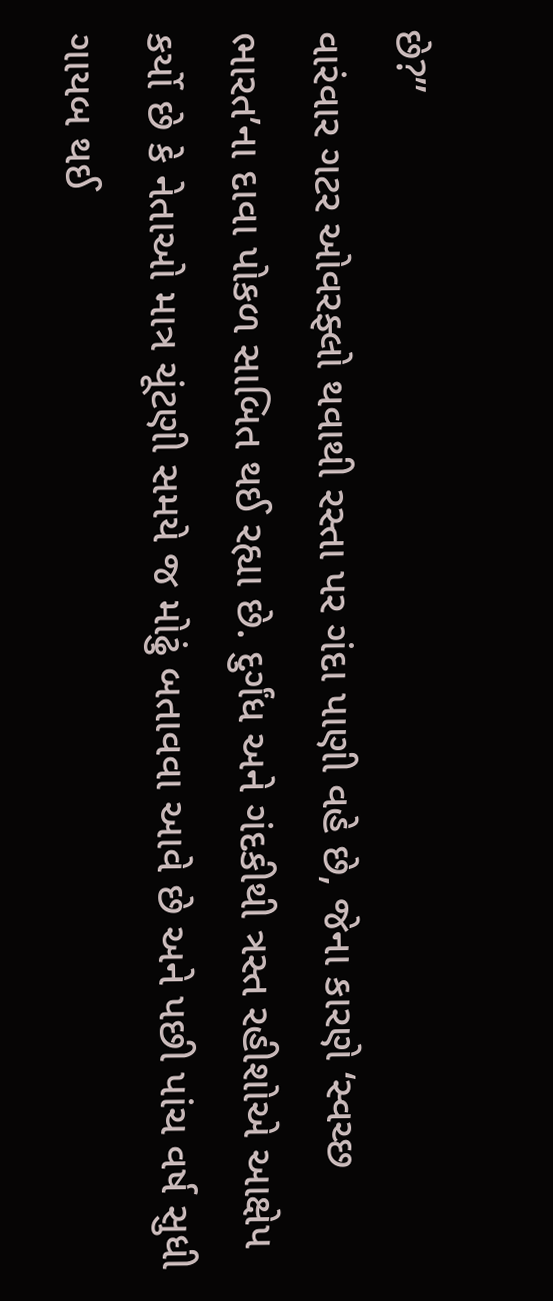છે?”
વારંવાર ગટર ઓવરફ્લો થવાથી રસ્તા પર ગંદા પાણી વહે છે, જેના કારણે ‘સ્વચ્છ ભારત’ના દાવા પોકળ સાબિત થઈ રહ્યા છે. દુર્ગંધ અને ગંદકીથી ત્રસ્ત રહીશોએ આક્ષેપ કર્યો છે કે નેતાઓ માત્ર ચૂંટણી સમયે જ મોઢું બતાવવા આવે છે અને પછી પાંચ વર્ષ સુધી ગાયબ થઈ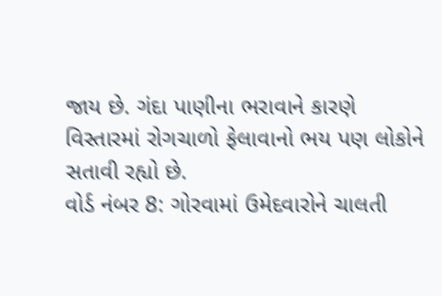જાય છે. ગંદા પાણીના ભરાવાને કારણે વિસ્તારમાં રોગચાળો ફેલાવાનો ભય પણ લોકોને સતાવી રહ્યો છે.
વોર્ડ નંબર 8: ગોરવામાં ઉમેદવારોને ચાલતી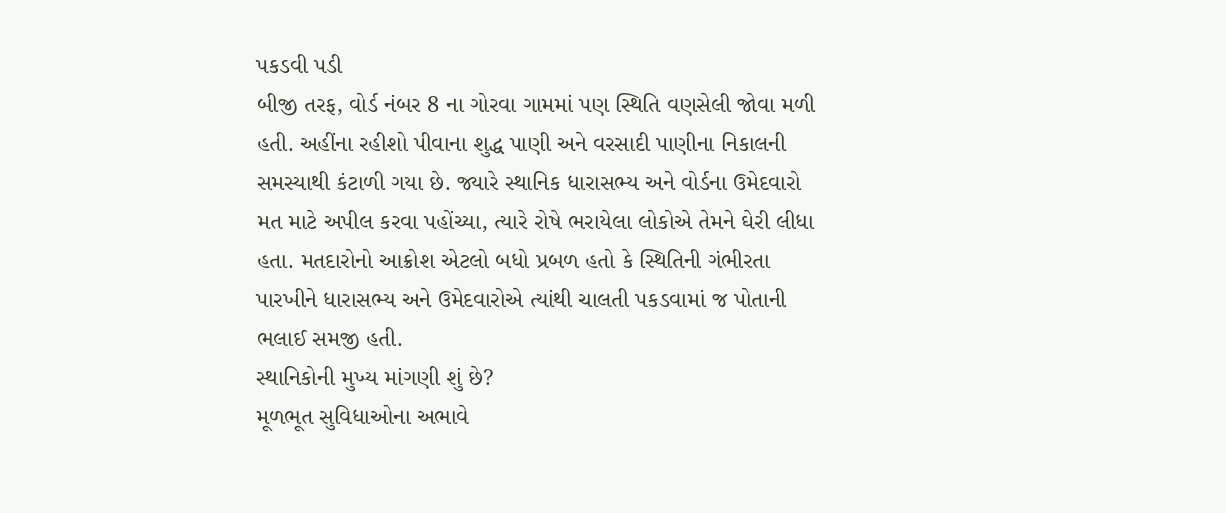પકડવી પડી
બીજી તરફ, વોર્ડ નંબર 8 ના ગોરવા ગામમાં પણ સ્થિતિ વણસેલી જોવા મળી હતી. અહીંના રહીશો પીવાના શુદ્ધ પાણી અને વરસાદી પાણીના નિકાલની સમસ્યાથી કંટાળી ગયા છે. જ્યારે સ્થાનિક ધારાસભ્ય અને વોર્ડના ઉમેદવારો મત માટે અપીલ કરવા પહોંચ્યા, ત્યારે રોષે ભરાયેલા લોકોએ તેમને ઘેરી લીધા હતા. મતદારોનો આક્રોશ એટલો બધો પ્રબળ હતો કે સ્થિતિની ગંભીરતા પારખીને ધારાસભ્ય અને ઉમેદવારોએ ત્યાંથી ચાલતી પકડવામાં જ પોતાની ભલાઈ સમજી હતી.
સ્થાનિકોની મુખ્ય માંગણી શું છે?
મૂળભૂત સુવિધાઓના અભાવે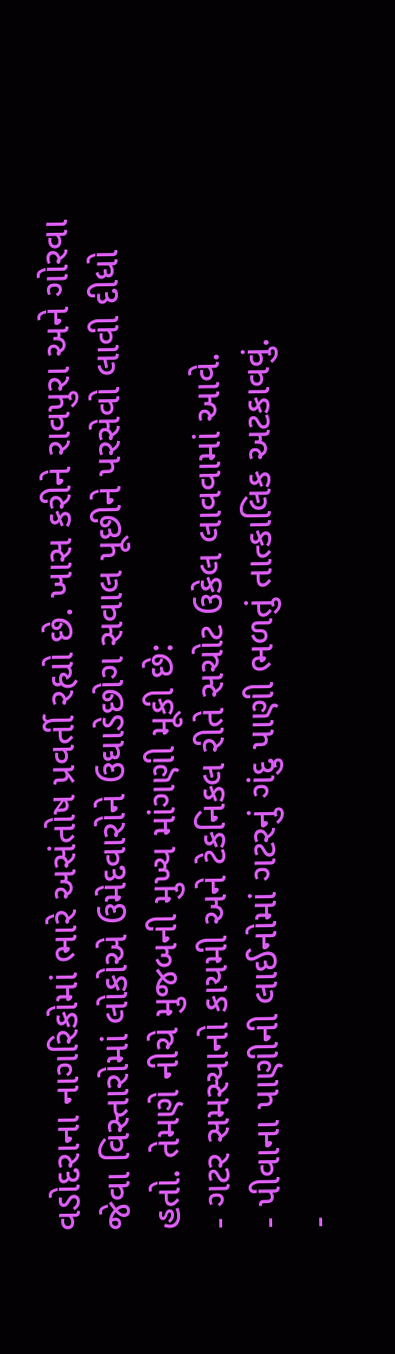વડોદરાના નાગરિકોમાં ભારે અસંતોષ પ્રવર્તી રહ્યો છે. ખાસ કરીને રાવપુરા અને ગોરવા જેવા વિસ્તારોમાં લોકોએ ઉમેદવારોને ઉઘાડેછોગ સવાલ પૂછીને પરસેવો લાવી દીધો હતો. તેમણે નીચે મુજબની મુખ્ય માંગણી મૂકી છે:
- ગટર સમસ્યાનો કાયમી અને ટેકનિકલ રીતે સચોટ ઉકેલ લાવવામાં આવે.
- પીવાના પાણીની લાઈનોમાં ગટરનું ગંદુ પાણી ભળતું તાત્કાલિક અટકાવવું.
-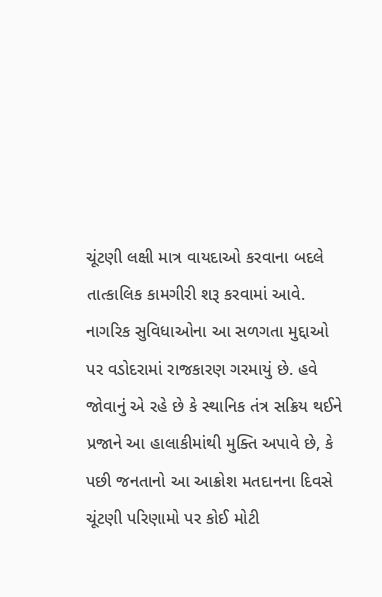ચૂંટણી લક્ષી માત્ર વાયદાઓ કરવાના બદલે તાત્કાલિક કામગીરી શરૂ કરવામાં આવે.
નાગરિક સુવિધાઓના આ સળગતા મુદ્દાઓ પર વડોદરામાં રાજકારણ ગરમાયું છે. હવે જોવાનું એ રહે છે કે સ્થાનિક તંત્ર સક્રિય થઈને પ્રજાને આ હાલાકીમાંથી મુક્તિ અપાવે છે, કે પછી જનતાનો આ આક્રોશ મતદાનના દિવસે ચૂંટણી પરિણામો પર કોઈ મોટી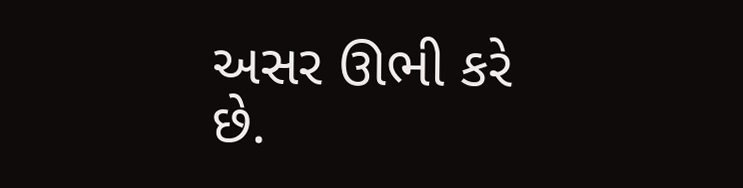અસર ઊભી કરે છે.